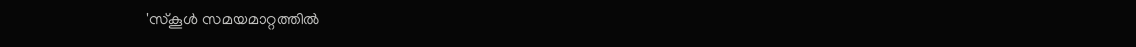'സ്കൂൾ സമയമാറ്റത്തിൽ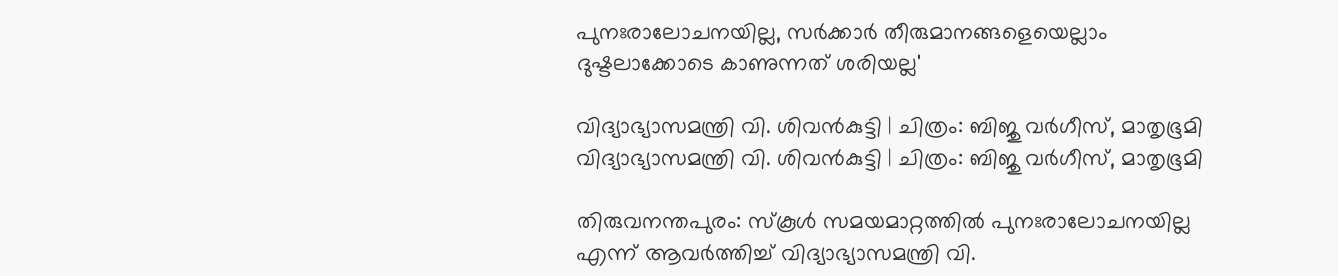പുനഃരാലോചനയില്ല, സർക്കാർ തീരുമാനങ്ങളെയെല്ലാം ദുഷ്ടലാക്കോടെ കാണുന്നത് ശരിയല്ല'

വിദ്യാഭ്യാസമന്ത്രി വി. ശിവൻകുട്ടി | ചിത്രം: ബിജു വർഗീസ്, മാതൃഭൂമി
വിദ്യാഭ്യാസമന്ത്രി വി. ശിവൻകുട്ടി | ചിത്രം: ബിജു വർഗീസ്, മാതൃഭൂമി

തിരുവനന്തപുരം: സ്‌കൂള്‍ സമയമാറ്റത്തില്‍ പുനഃരാലോചനയില്ല എന്ന് ആവര്‍ത്തിച്ച് വിദ്യാഭ്യാസമന്ത്രി വി.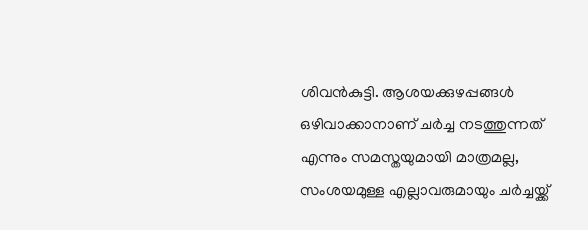ശിവന്‍കുട്ടി. ആശയക്കുഴപ്പങ്ങള്‍ ഒഴിവാക്കാനാണ് ചര്‍ച്ച നടത്തുന്നത് എന്നും സമസ്തയുമായി മാത്രമല്ല, സംശയമുള്ള എല്ലാവരുമായും ചര്‍ച്ചയ്ക്ക്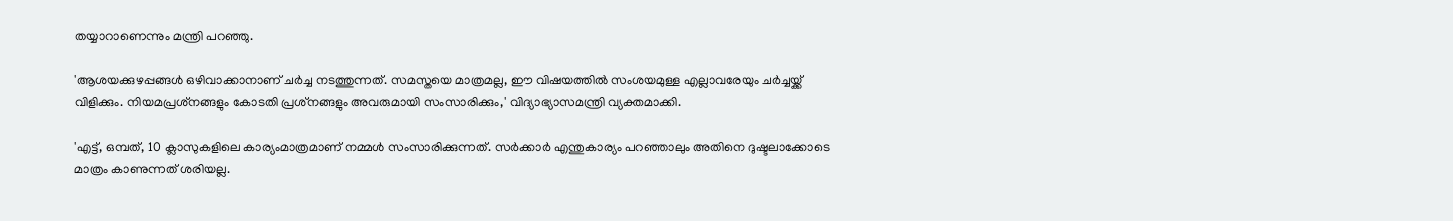തയ്യാറാണെന്നും മന്ത്രി പറഞ്ഞു.

'ആശയക്കുഴപ്പങ്ങള്‍ ഒഴിവാക്കാനാണ് ചര്‍ച്ച നടത്തുന്നത്. സമസ്തയെ മാത്രമല്ല, ഈ വിഷയത്തില്‍ സംശയമുള്ള എല്ലാവരേയും ചര്‍ച്ചയ്ക്ക് വിളിക്കും. നിയമപ്രശ്‌നങ്ങളും കോടതി പ്രശ്‌നങ്ങളും അവരുമായി സംസാരിക്കും,' വിദ്യാഭ്യാസമന്ത്രി വ്യക്തമാക്കി.

'എട്ട്, ഒമ്പത്, 10 ക്ലാസുകളിലെ കാര്യംമാത്രമാണ് നമ്മള്‍ സംസാരിക്കുന്നത്. സര്‍ക്കാര്‍ എന്തുകാര്യം പറഞ്ഞാലും അതിനെ ദുഷ്ടലാക്കോടെ മാത്രം കാണുന്നത് ശരിയല്ല.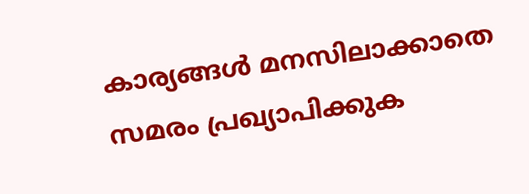കാര്യങ്ങള്‍ മനസിലാക്കാതെ സമരം പ്രഖ്യാപിക്കുക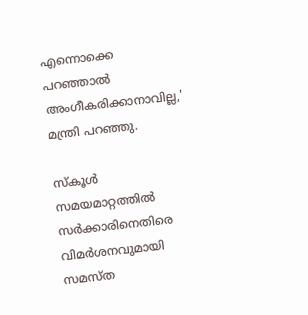എന്നൊക്കെ പറഞ്ഞാല്‍ അംഗീകരിക്കാനാവില്ല,' മന്ത്രി പറഞ്ഞു.

സ്‌കൂള്‍ സമയമാറ്റത്തില്‍ സര്‍ക്കാരിനെതിരെ വിമര്‍ശനവുമായി സമസ്ത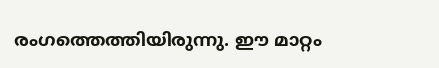രംഗത്തെത്തിയിരുന്നു. ഈ മാറ്റം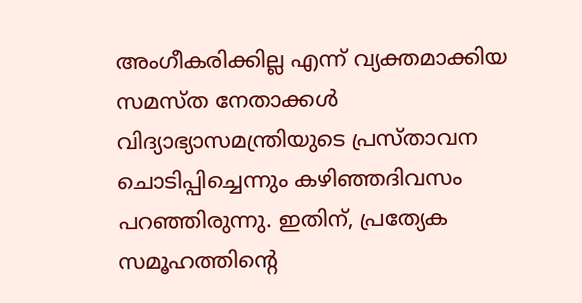അംഗീകരിക്കില്ല എന്ന് വ്യക്തമാക്കിയ സമസ്ത നേതാക്കള്‍ വിദ്യാഭ്യാസമന്ത്രിയുടെ പ്രസ്താവന ചൊടിപ്പിച്ചെന്നും കഴിഞ്ഞദിവസം പറഞ്ഞിരുന്നു. ഇതിന്, പ്രത്യേക സമൂഹത്തിന്റെ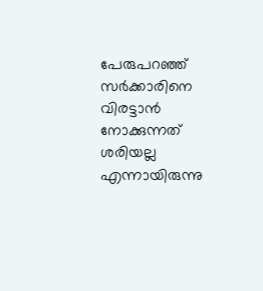പേരുപറഞ്ഞ് സര്‍ക്കാരിനെ വിരട്ടാന്‍ നോക്കുന്നത് ശരിയല്ല എന്നായിരുന്നു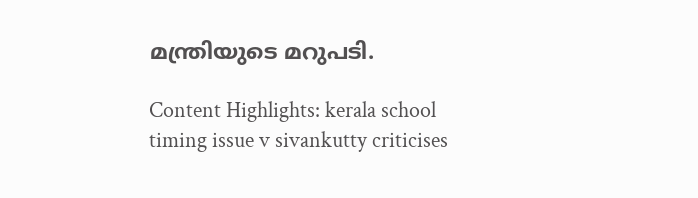മന്ത്രിയുടെ മറുപടി.

Content Highlights: kerala school timing issue v sivankutty criticises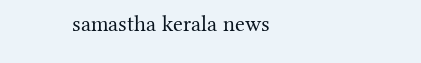samastha kerala news